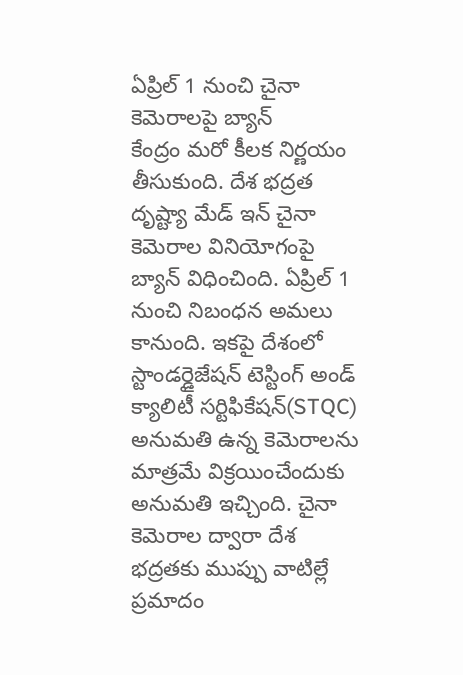ఏప్రిల్ 1 నుంచి చైనా కెమెరాలపై బ్యాన్
కేంద్రం మరో కీలక నిర్ణయం తీసుకుంది. దేశ భద్రత దృష్ట్యా మేడ్ ఇన్ చైనా కెమెరాల వినియోగంపై బ్యాన్ విధించింది. ఏప్రిల్ 1 నుంచి నిబంధన అమలు కానుంది. ఇకపై దేశంలో స్టాండర్డైజేషన్ టెస్టింగ్ అండ్ క్యాలిటీ సర్టిఫికేషన్(STQC) అనుమతి ఉన్న కెమెరాలను మాత్రమే విక్రయించేందుకు అనుమతి ఇచ్చింది. చైనా కెమెరాల ద్వారా దేశ భద్రతకు ముప్పు వాటిల్లే ప్రమాదం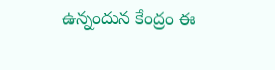ఉన్నందున కేంద్రం ఈ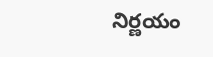నిర్ణయం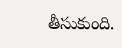తీసుకుంది.